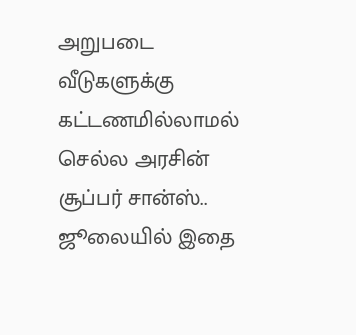அறுபடை வீடுகளுக்கு கட்டணமில்லாமல் செல்ல அரசின் சூப்பர் சான்ஸ்.. ஜூலையில் இதை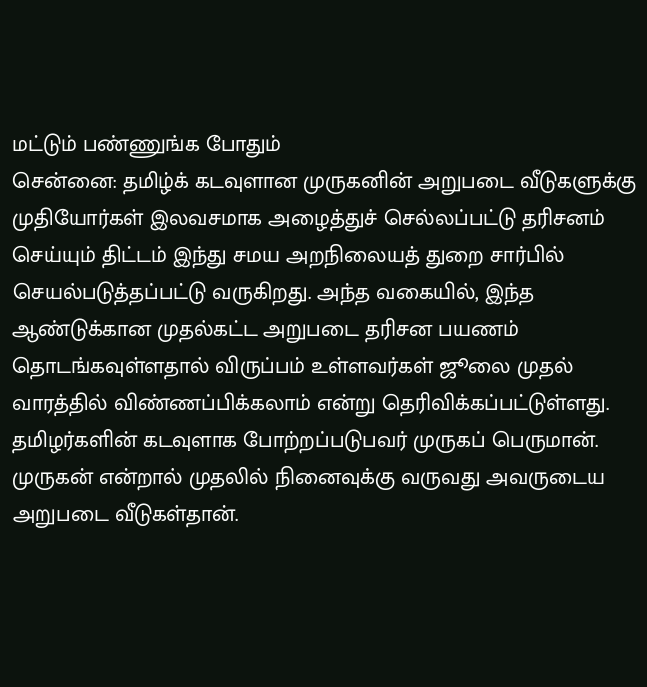மட்டும் பண்ணுங்க போதும்
சென்னை: தமிழ்க் கடவுளான முருகனின் அறுபடை வீடுகளுக்கு முதியோர்கள் இலவசமாக அழைத்துச் செல்லப்பட்டு தரிசனம் செய்யும் திட்டம் இந்து சமய அறநிலையத் துறை சார்பில் செயல்படுத்தப்பட்டு வருகிறது. அந்த வகையில், இந்த ஆண்டுக்கான முதல்கட்ட அறுபடை தரிசன பயணம் தொடங்கவுள்ளதால் விருப்பம் உள்ளவர்கள் ஜூலை முதல் வாரத்தில் விண்ணப்பிக்கலாம் என்று தெரிவிக்கப்பட்டுள்ளது.
தமிழர்களின் கடவுளாக போற்றப்படுபவர் முருகப் பெருமான். முருகன் என்றால் முதலில் நினைவுக்கு வருவது அவருடைய அறுபடை வீடுகள்தான்.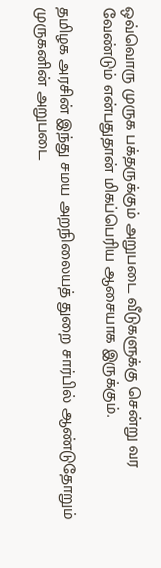ஒவ்வொரு முருக பக்தருக்கும் அறுபடை வீடுகளுக்கு சென்று வர வேண்டும் என்பதுதான் மிகப்பெரிய ஆசையாக இருக்கும்.

தமிழக அரசின் இந்து சமய அறநிலையத் துறை சார்பில் ஆண்டுதோறும் முருகனின் அறுபடை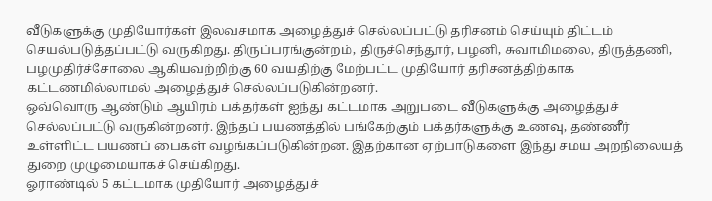வீடுகளுக்கு முதியோர்கள் இலவசமாக அழைத்துச் செல்லப்பட்டு தரிசனம் செய்யும் திட்டம் செயல்படுத்தப்பட்டு வருகிறது. திருப்பரங்குன்றம், திருச்செந்தூர், பழனி, சுவாமிமலை, திருத்தணி, பழமுதிர்ச்சோலை ஆகியவற்றிற்கு 60 வயதிற்கு மேற்பட்ட முதியோர் தரிசனத்திற்காக கட்டணமில்லாமல் அழைத்துச் செல்லப்படுகின்றனர்.
ஒவ்வொரு ஆண்டும் ஆயிரம் பக்தர்கள் ஐந்து கட்டமாக அறுபடை வீடுகளுக்கு அழைத்துச் செல்லப்பட்டு வருகின்றனர். இந்தப் பயணத்தில் பங்கேற்கும் பக்தர்களுக்கு உணவு, தண்ணீர் உள்ளிட்ட பயணப் பைகள் வழங்கப்படுகின்றன. இதற்கான ஏற்பாடுகளை இந்து சமய அறநிலையத் துறை முழுமையாகச் செய்கிறது.
ஓராண்டில் 5 கட்டமாக முதியோர் அழைத்துச்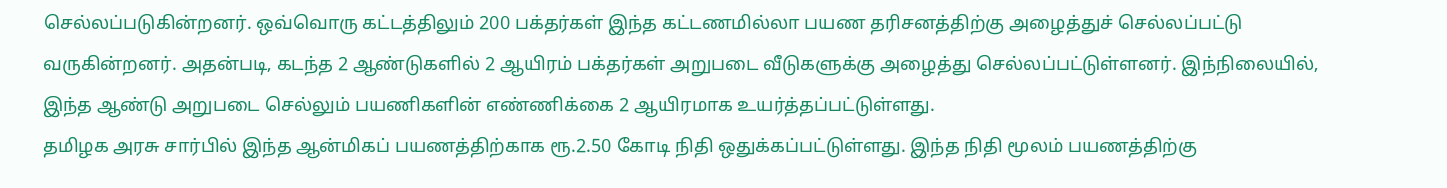செல்லப்படுகின்றனர். ஒவ்வொரு கட்டத்திலும் 200 பக்தர்கள் இந்த கட்டணமில்லா பயண தரிசனத்திற்கு அழைத்துச் செல்லப்பட்டு வருகின்றனர். அதன்படி, கடந்த 2 ஆண்டுகளில் 2 ஆயிரம் பக்தர்கள் அறுபடை வீடுகளுக்கு அழைத்து செல்லப்பட்டுள்ளனர். இந்நிலையில், இந்த ஆண்டு அறுபடை செல்லும் பயணிகளின் எண்ணிக்கை 2 ஆயிரமாக உயர்த்தப்பட்டுள்ளது.
தமிழக அரசு சார்பில் இந்த ஆன்மிகப் பயணத்திற்காக ரூ.2.50 கோடி நிதி ஒதுக்கப்பட்டுள்ளது. இந்த நிதி மூலம் பயணத்திற்கு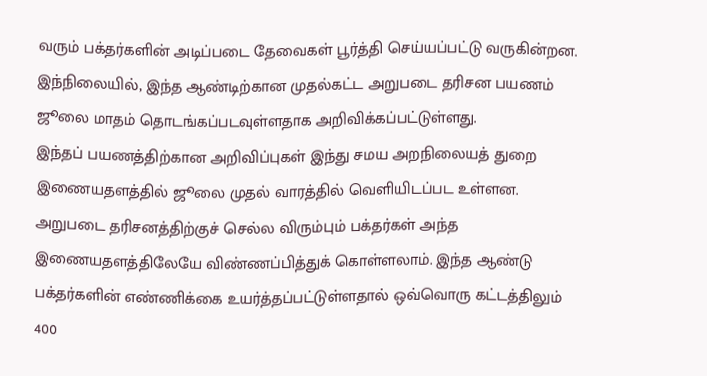வரும் பக்தர்களின் அடிப்படை தேவைகள் பூர்த்தி செய்யப்பட்டு வருகின்றன. இந்நிலையில், இந்த ஆண்டிற்கான முதல்கட்ட அறுபடை தரிசன பயணம் ஜூலை மாதம் தொடங்கப்படவுள்ளதாக அறிவிக்கப்பட்டுள்ளது.
இந்தப் பயணத்திற்கான அறிவிப்புகள் இந்து சமய அறநிலையத் துறை இணையதளத்தில் ஜூலை முதல் வாரத்தில் வெளியிடப்பட உள்ளன. அறுபடை தரிசனத்திற்குச் செல்ல விரும்பும் பக்தர்கள் அந்த இணையதளத்திலேயே விண்ணப்பித்துக் கொள்ளலாம். இந்த ஆண்டு பக்தர்களின் எண்ணிக்கை உயர்த்தப்பட்டுள்ளதால் ஒவ்வொரு கட்டத்திலும் 400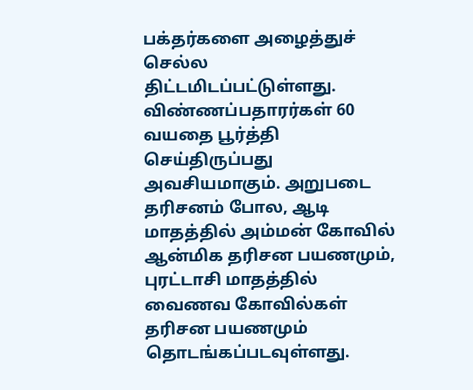பக்தர்களை அழைத்துச் செல்ல திட்டமிடப்பட்டுள்ளது.
விண்ணப்பதாரர்கள் 60 வயதை பூர்த்தி செய்திருப்பது அவசியமாகும். அறுபடை தரிசனம் போல, ஆடி மாதத்தில் அம்மன் கோவில் ஆன்மிக தரிசன பயணமும், புரட்டாசி மாதத்தில் வைணவ கோவில்கள் தரிசன பயணமும் தொடங்கப்படவுள்ளது.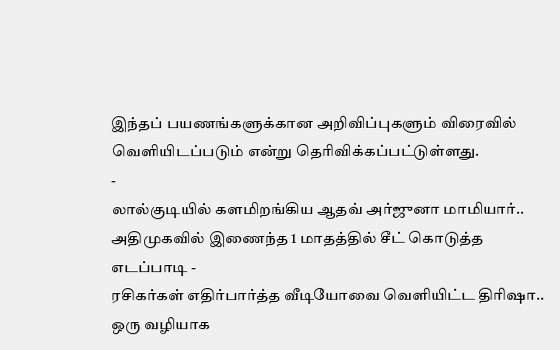இந்தப் பயணங்களுக்கான அறிவிப்புகளும் விரைவில் வெளியிடப்படும் என்று தெரிவிக்கப்பட்டுள்ளது.
-
லால்குடியில் களமிறங்கிய ஆதவ் அர்ஜுனா மாமியார்.. அதிமுகவில் இணைந்த 1 மாதத்தில் சீட் கொடுத்த எடப்பாடி -
ரசிகர்கள் எதிர்பார்த்த வீடியோவை வெளியிட்ட திரிஷா.. ஒரு வழியாக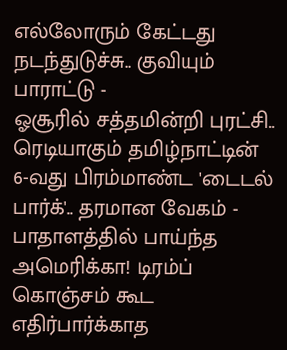எல்லோரும் கேட்டது நடந்துடுச்சு.. குவியும் பாராட்டு -
ஓசூரில் சத்தமின்றி புரட்சி.. ரெடியாகும் தமிழ்நாட்டின் 6-வது பிரம்மாண்ட 'டைடல் பார்க்'.. தரமான வேகம் -
பாதாளத்தில் பாய்ந்த அமெரிக்கா! டிரம்ப் கொஞ்சம் கூட எதிர்பார்க்காத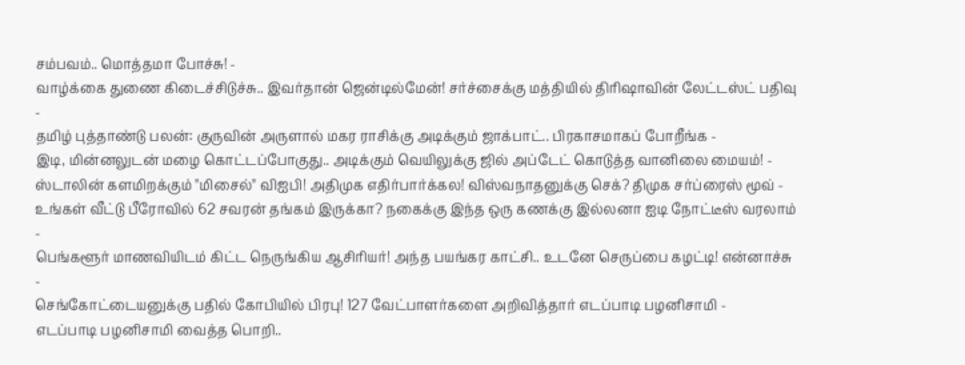சம்பவம்.. மொத்தமா போச்சு! -
வாழ்க்கை துணை கிடைச்சிடுச்சு.. இவர்தான் ஜென்டில்மேன்! சர்ச்சைக்கு மத்தியில் திரிஷாவின் லேட்டஸ்ட் பதிவு -
தமிழ் புத்தாண்டு பலன்: குருவின் அருளால் மகர ராசிக்கு அடிக்கும் ஜாக்பாட்.. பிரகாசமாகப் போறீங்க -
இடி, மின்னலுடன் மழை கொட்டப்போகுது.. அடிக்கும் வெயிலுக்கு ஜில் அப்டேட் கொடுத்த வானிலை மையம்! -
ஸ்டாலின் களமிறக்கும் "மிசைல்" விஐபி! அதிமுக எதிர்பார்க்கல! விஸ்வநாதனுக்கு செக்? திமுக சர்ப்ரைஸ் மூவ் -
உங்கள் வீட்டு பீரோவில் 62 சவரன் தங்கம் இருக்கா? நகைக்கு இந்த ஒரு கணக்கு இல்லனா ஐடி நோட்டீஸ் வரலாம் -
பெங்களூர் மாணவியிடம் கிட்ட நெருங்கிய ஆசிரியர்! அந்த பயங்கர காட்சி.. உடனே செருப்பை கழட்டி! என்னாச்சு -
செங்கோட்டையனுக்கு பதில் கோபியில் பிரபு! 127 வேட்பாளர்களை அறிவித்தார் எடப்பாடி பழனிசாமி -
எடப்பாடி பழனிசாமி வைத்த பொறி..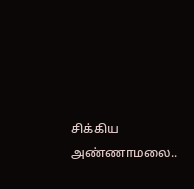சிக்கிய அண்ணாமலை..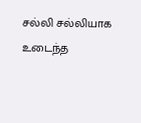சல்லி சல்லியாக உடைந்த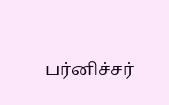பர்னிச்சர்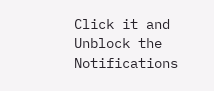Click it and Unblock the Notifications